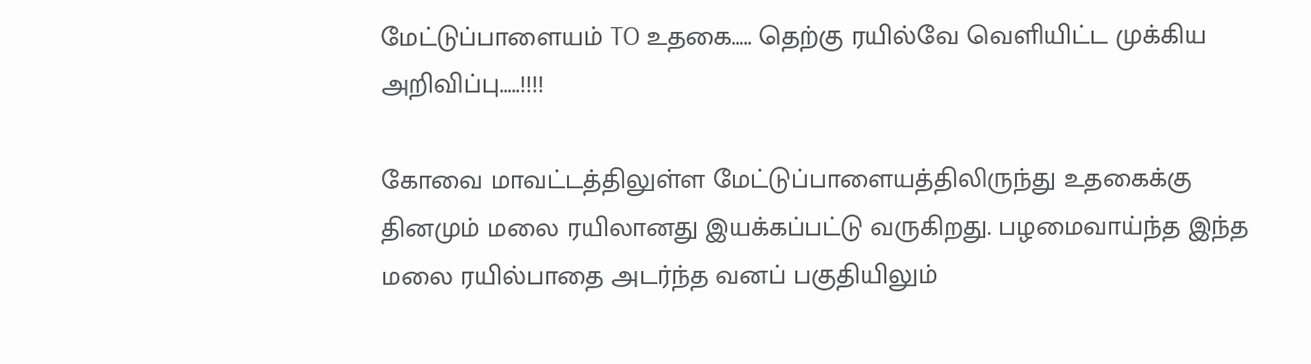மேட்டுப்பாளையம் TO உதகை….. தெற்கு ரயில்வே வெளியிட்ட முக்கிய அறிவிப்பு…..!!!!

கோவை மாவட்டத்திலுள்ள மேட்டுப்பாளையத்திலிருந்து உதகைக்கு தினமும் மலை ரயிலானது இயக்கப்பட்டு வருகிறது. பழமைவாய்ந்த இந்த மலை ரயில்பாதை அடர்ந்த வனப் பகுதியிலும்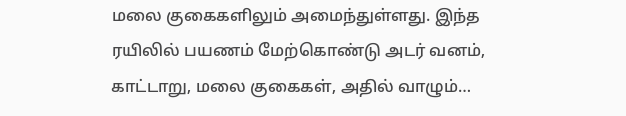மலை குகைகளிலும் அமைந்துள்ளது. இந்த ரயிலில் பயணம் மேற்கொண்டு அடர் வனம், காட்டாறு, மலை குகைகள், அதில் வாழும்…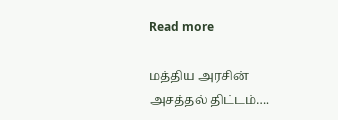Read more

மத்திய அரசின் அசத்தல் திட்டம்….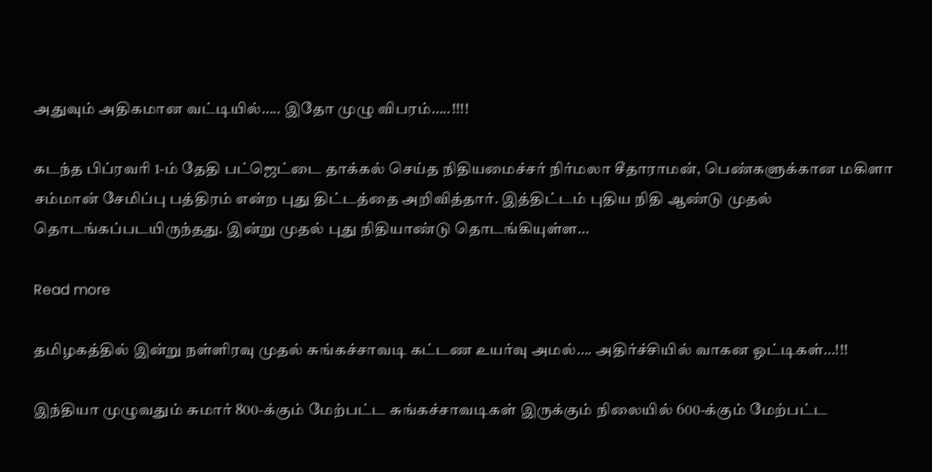அதுவும் அதிகமான வட்டியில்….. இதோ முழு விபரம்…..!!!!

கடந்த பிப்ரவரி 1-ம் தேதி பட்ஜெட்டை தாக்கல் செய்த நிதியமைச்சர் நிர்மலா சீதாராமன், பெண்களுக்கான மகிளா சம்மான் சேமிப்பு பத்திரம் என்ற புது திட்டத்தை அறிவித்தார். இத்திட்டம் புதிய நிதி ஆண்டு முதல் தொடங்கப்படயிருந்தது. இன்று முதல் புது நிதியாண்டு தொடங்கியுள்ள…

Read more

தமிழகத்தில் இன்று நள்ளிரவு முதல் சுங்கச்சாவடி கட்டண உயர்வு அமல்…. அதிர்ச்சியில் வாகன ஓட்டிகள்…!!!

இந்தியா முழுவதும் சுமார் 800-க்கும் மேற்பட்ட சுங்கச்சாவடிகள் இருக்கும் நிலையில் 600-க்கும் மேற்பட்ட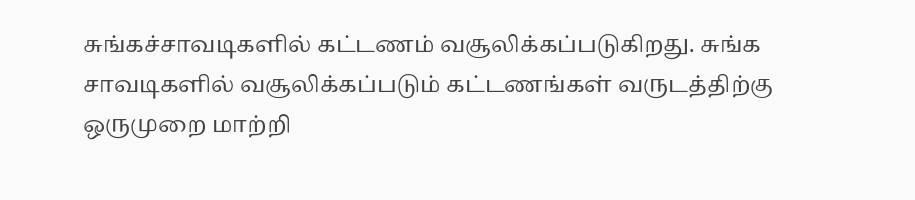சுங்கச்சாவடிகளில் கட்டணம் வசூலிக்கப்படுகிறது. சுங்க சாவடிகளில் வசூலிக்கப்படும் கட்டணங்கள் வருடத்திற்கு ஒருமுறை மாற்றி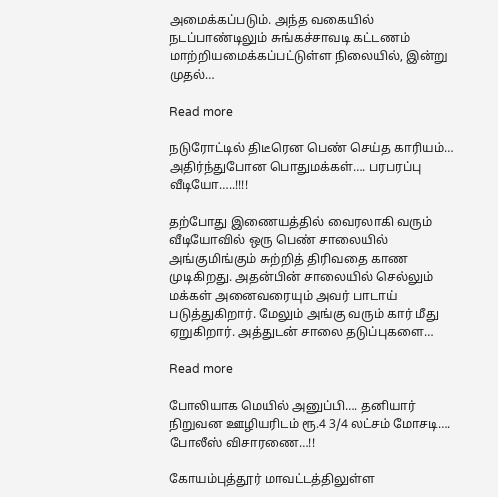அமைக்கப்படும். அந்த வகையில் நடப்பாண்டிலும் சுங்கச்சாவடி கட்டணம் மாற்றியமைக்கப்பட்டுள்ள நிலையில், இன்று முதல்…

Read more

நடுரோட்டில் திடீரென பெண் செய்த காரியம்… அதிர்ந்துபோன பொதுமக்கள்…. பரபரப்பு வீடியோ…..!!!!

தற்போது இணையத்தில் வைரலாகி வரும் வீடியோவில் ஒரு பெண் சாலையில் அங்குமிங்கும் சுற்றித் திரிவதை காண முடிகிறது. அதன்பின் சாலையில் செல்லும் மக்கள் அனைவரையும் அவர் பாடாய் படுத்துகிறார். மேலும் அங்கு வரும் கார் மீது ஏறுகிறார். அத்துடன் சாலை தடுப்புகளை…

Read more

போலியாக மெயில் அனுப்பி…. தனியார் நிறுவன ஊழியரிடம் ரூ.4 3/4 லட்சம் மோசடி…. போலீஸ் விசாரணை…!!

கோயம்புத்தூர் மாவட்டத்திலுள்ள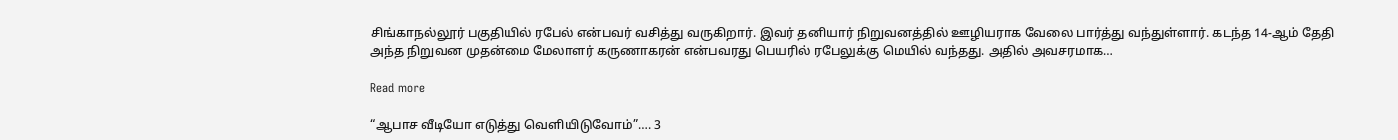சிங்காநல்லூர் பகுதியில் ரபேல் என்பவர் வசித்து வருகிறார். இவர் தனியார் நிறுவனத்தில் ஊழியராக வேலை பார்த்து வந்துள்ளார். கடந்த 14-ஆம் தேதி அந்த நிறுவன முதன்மை மேலாளர் கருணாகரன் என்பவரது பெயரில் ரபேலுக்கு மெயில் வந்தது. அதில் அவசரமாக…

Read more

“ஆபாச வீடியோ எடுத்து வெளியிடுவோம்”…. 3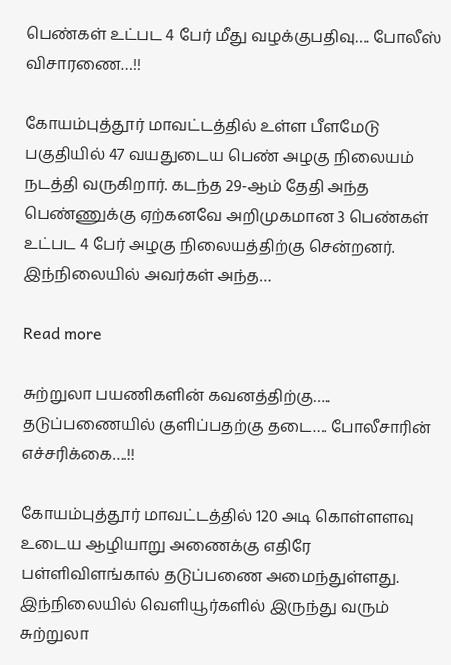பெண்கள் உட்பட 4 பேர் மீது வழக்குபதிவு…. போலீஸ் விசாரணை…!!

கோயம்புத்தூர் மாவட்டத்தில் உள்ள பீளமேடு பகுதியில் 47 வயதுடைய பெண் அழகு நிலையம் நடத்தி வருகிறார். கடந்த 29-ஆம் தேதி அந்த பெண்ணுக்கு ஏற்கனவே அறிமுகமான 3 பெண்கள் உட்பட 4 பேர் அழகு நிலையத்திற்கு சென்றனர். இந்நிலையில் அவர்கள் அந்த…

Read more

சுற்றுலா பயணிகளின் கவனத்திற்கு….. தடுப்பணையில் குளிப்பதற்கு தடை…. போலீசாரின் எச்சரிக்கை….!!

கோயம்புத்தூர் மாவட்டத்தில் 120 அடி கொள்ளளவு உடைய ஆழியாறு அணைக்கு எதிரே பள்ளிவிளங்கால் தடுப்பணை அமைந்துள்ளது. இந்நிலையில் வெளியூர்களில் இருந்து வரும் சுற்றுலா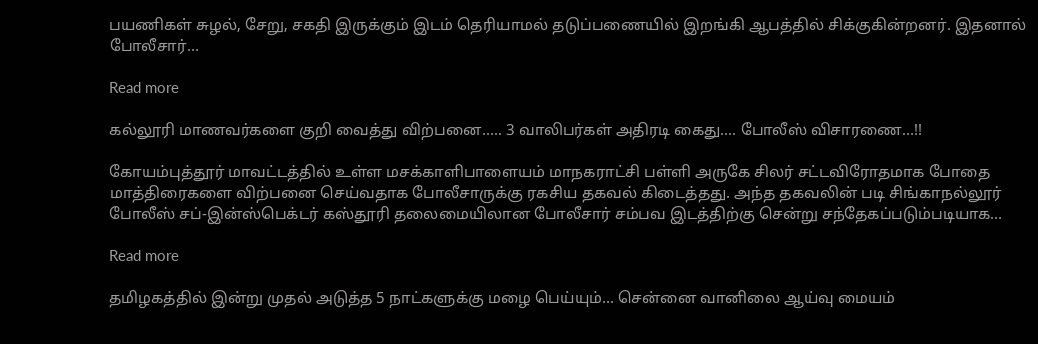பயணிகள் சுழல், சேறு, சகதி இருக்கும் இடம் தெரியாமல் தடுப்பணையில் இறங்கி ஆபத்தில் சிக்குகின்றனர். இதனால் போலீசார்…

Read more

கல்லூரி மாணவர்களை குறி வைத்து விற்பனை….. 3 வாலிபர்கள் அதிரடி கைது…. போலீஸ் விசாரணை…!!

கோயம்புத்தூர் மாவட்டத்தில் உள்ள மசக்காளிபாளையம் மாநகராட்சி பள்ளி அருகே சிலர் சட்டவிரோதமாக போதை மாத்திரைகளை விற்பனை செய்வதாக போலீசாருக்கு ரகசிய தகவல் கிடைத்தது. அந்த தகவலின் படி சிங்காநல்லூர் போலீஸ் சப்-இன்ஸ்பெக்டர் கஸ்தூரி தலைமையிலான போலீசார் சம்பவ இடத்திற்கு சென்று சந்தேகப்படும்படியாக…

Read more

தமிழகத்தில் இன்று முதல் அடுத்த 5 நாட்களுக்கு மழை பெய்யும்… சென்னை வானிலை ஆய்வு மையம்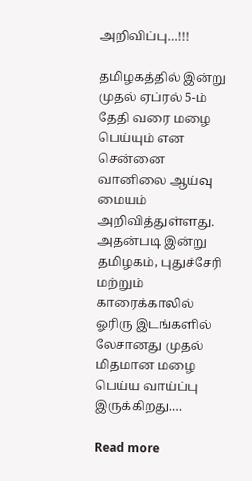அறிவிப்பு…!!!

தமிழகத்தில் இன்று முதல் ஏப்ரல் 5-ம் தேதி வரை மழை பெய்யும் என சென்னை வானிலை ஆய்வு மையம் அறிவித்துள்ளது. அதன்படி இன்று தமிழகம், புதுச்சேரி மற்றும் காரைக்காலில் ஓரிரு இடங்களில் லேசானது முதல் மிதமான மழை பெய்ய வாய்ப்பு இருக்கிறது.…

Read more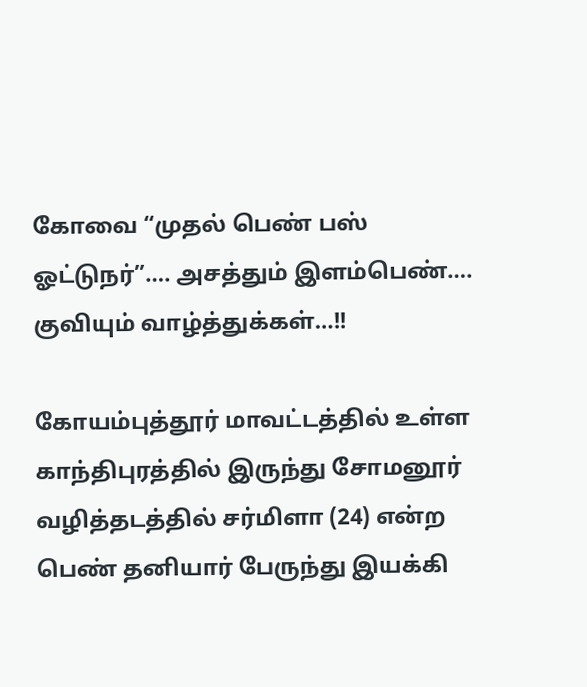கோவை “முதல் பெண் பஸ் ஓட்டுநர்”…. அசத்தும் இளம்பெண்…. குவியும் வாழ்த்துக்கள்…!!

கோயம்புத்தூர் மாவட்டத்தில் உள்ள காந்திபுரத்தில் இருந்து சோமனூர் வழித்தடத்தில் சர்மிளா (24) என்ற பெண் தனியார் பேருந்து இயக்கி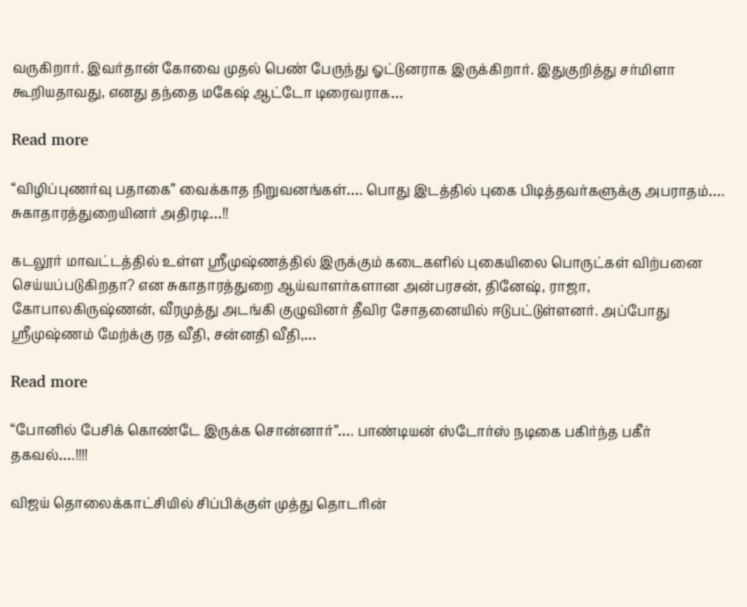வருகிறார். இவர்தான் கோவை முதல் பெண் பேருந்து ஓட்டுனராக இருக்கிறார். இதுகுறித்து சர்மிளா கூறியதாவது, எனது தந்தை மகேஷ் ஆட்டோ டிரைவராக…

Read more

“விழிப்புணர்வு பதாகை” வைக்காத நிறுவனங்கள்…. பொது இடத்தில் புகை பிடித்தவர்களுக்கு அபராதம்…. சுகாதாரத்துறையினர் அதிரடி…!!

கடலூர் மாவட்டத்தில் உள்ள ஸ்ரீமுஷ்ணத்தில் இருக்கும் கடைகளில் புகையிலை பொருட்கள் விற்பனை செய்யப்படுகிறதா? என சுகாதாரத்துறை ஆய்வாளர்களான அன்பரசன், தினேஷ், ராஜா, கோபாலகிருஷ்ணன், வீரமுத்து அடங்கி குழுவினர் தீவிர சோதனையில் ஈடுபட்டுள்ளனர். அப்போது ஸ்ரீமுஷ்ணம் மேற்க்கு ரத வீதி, சன்னதி வீதி,…

Read more

“போனில் பேசிக் கொண்டே இருக்க சொன்னார்”…. பாண்டியன் ஸ்டோர்ஸ் நடிகை பகிர்ந்த பகீர் தகவல்….!!!!

விஜய் தொலைக்காட்சியில் சிப்பிக்குள் முத்து தொடரின்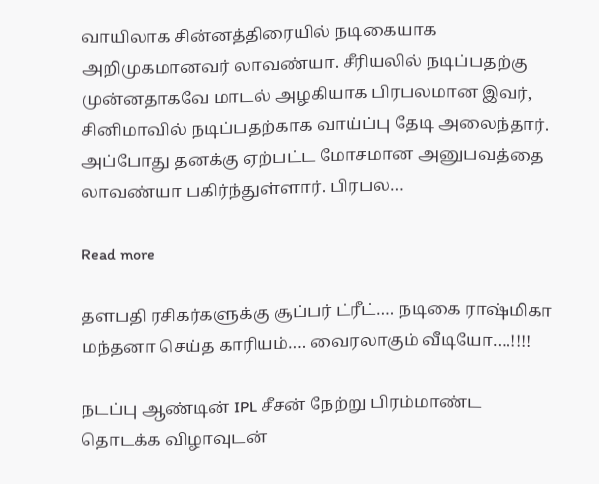வாயிலாக சின்னத்திரையில் நடிகையாக அறிமுகமானவர் லாவண்யா. சீரியலில் நடிப்பதற்கு முன்னதாகவே மாடல் அழகியாக பிரபலமான இவர், சினிமாவில் நடிப்பதற்காக வாய்ப்பு தேடி அலைந்தார். அப்போது தனக்கு ஏற்பட்ட மோசமான அனுபவத்தை லாவண்யா பகிர்ந்துள்ளார். பிரபல…

Read more

தளபதி ரசிகர்களுக்கு சூப்பர் ட்ரீட்…. நடிகை ராஷ்மிகா மந்தனா செய்த காரியம்…. வைரலாகும் வீடியோ….!!!!

நடப்பு ஆண்டின் IPL சீசன் நேற்று பிரம்மாண்ட தொடக்க விழாவுடன்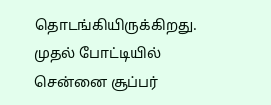தொடங்கியிருக்கிறது. முதல் போட்டியில் சென்னை சூப்பர்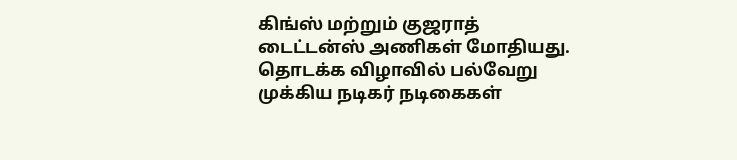கிங்ஸ் மற்றும் குஜராத் டைட்டன்ஸ் அணிகள் மோதியது. தொடக்க விழாவில் பல்வேறு முக்கிய நடிகர் நடிகைகள்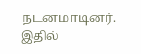நடனமாடினர். இதில்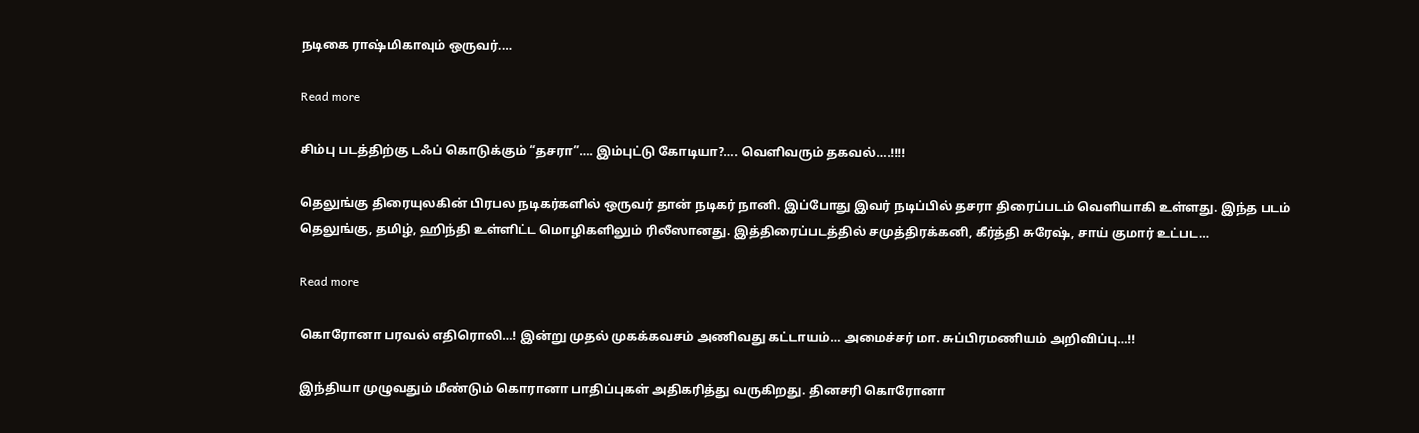நடிகை ராஷ்மிகாவும் ஒருவர்.…

Read more

சிம்பு படத்திற்கு டஃப் கொடுக்கும் “தசரா”…. இம்புட்டு கோடியா?…. வெளிவரும் தகவல்….!!!!

தெலுங்கு திரையுலகின் பிரபல நடிகர்களில் ஒருவர் தான் நடிகர் நானி. இப்போது இவர் நடிப்பில் தசரா திரைப்படம் வெளியாகி உள்ளது. இந்த படம் தெலுங்கு, தமிழ், ஹிந்தி உள்ளிட்ட மொழிகளிலும் ரிலீஸானது. இத்திரைப்படத்தில் சமுத்திரக்கனி, கீர்த்தி சுரேஷ், சாய் குமார் உட்பட…

Read more

கொரோனா பரவல் எதிரொலி…! இன்று முதல் முகக்கவசம் அணிவது கட்டாயம்… அமைச்சர் மா. சுப்பிரமணியம் அறிவிப்பு…!!

இந்தியா முழுவதும் மீண்டும் கொரானா பாதிப்புகள் அதிகரித்து வருகிறது. தினசரி கொரோனா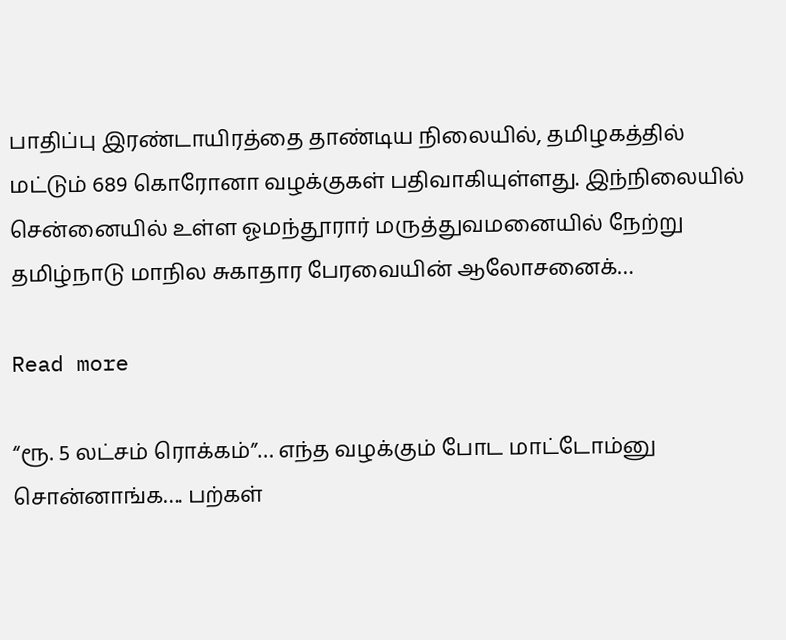பாதிப்பு இரண்டாயிரத்தை தாண்டிய நிலையில், தமிழகத்தில் மட்டும் 689 கொரோனா வழக்குகள் பதிவாகியுள்ளது. இந்நிலையில் சென்னையில் உள்ள ஓமந்தூரார் மருத்துவமனையில் நேற்று தமிழ்நாடு மாநில சுகாதார பேரவையின் ஆலோசனைக்…

Read more

“ரூ. 5 லட்சம் ரொக்கம்”… எந்த வழக்கும் போட மாட்டோம்னு சொன்னாங்க…. பற்கள்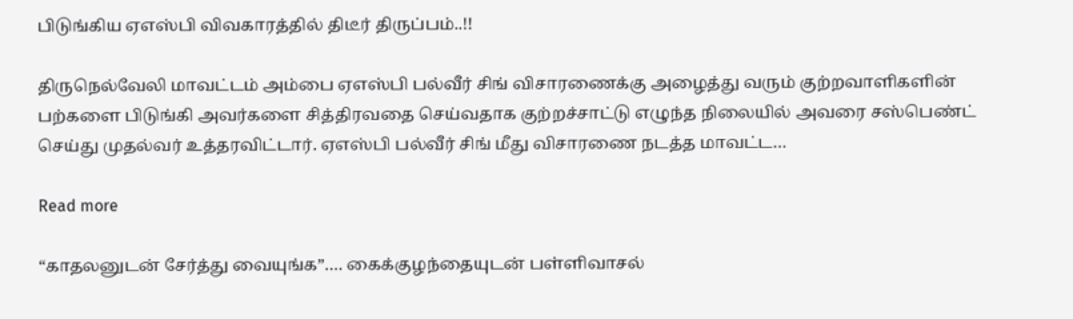பிடுங்கிய ஏஎஸ்பி விவகாரத்தில் திடீர் திருப்பம்..!!

திருநெல்வேலி மாவட்டம் அம்பை ஏஎஸ்பி பல்வீர் சிங் விசாரணைக்கு அழைத்து வரும் குற்றவாளிகளின் பற்களை பிடுங்கி அவர்களை சித்திரவதை செய்வதாக குற்றச்சாட்டு எழுந்த நிலையில் அவரை சஸ்பெண்ட் செய்து முதல்வர் உத்தரவிட்டார். ஏஎஸ்பி பல்வீர் சிங் மீது விசாரணை நடத்த மாவட்ட…

Read more

“காதலனுடன் சேர்த்து வையுங்க”…. கைக்குழந்தையுடன் பள்ளிவாசல்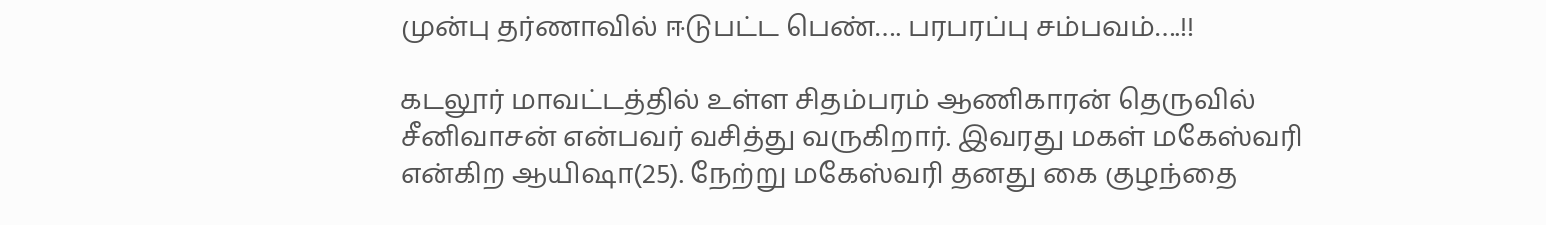முன்பு தர்ணாவில் ஈடுபட்ட பெண்…. பரபரப்பு சம்பவம்….!!

கடலூர் மாவட்டத்தில் உள்ள சிதம்பரம் ஆணிகாரன் தெருவில் சீனிவாசன் என்பவர் வசித்து வருகிறார். இவரது மகள் மகேஸ்வரி என்கிற ஆயிஷா(25). நேற்று மகேஸ்வரி தனது கை குழந்தை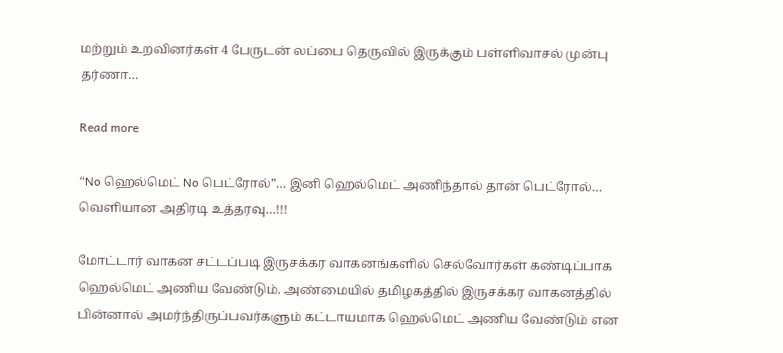மற்றும் உறவினர்கள் 4 பேருடன் லப்பை தெருவில் இருக்கும் பள்ளிவாசல் முன்பு தர்ணா…

Read more

“No ஹெல்மெட் No பெட்ரோல்”… இனி ஹெல்மெட் அணிந்தால் தான் பெட்ரோல்… வெளியான அதிரடி உத்தரவு…!!!

மோட்டார் வாகன சட்டப்படி இருசக்கர வாகனங்களில் செல்வோர்கள் கண்டிப்பாக ஹெல்மெட் அணிய வேண்டும். அண்மையில் தமிழகத்தில் இருசக்கர வாகனத்தில் பின்னால் அமர்ந்திருப்பவர்களும் கட்டாயமாக ஹெல்மெட் அணிய வேண்டும் என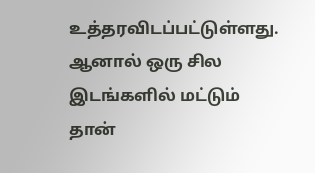உத்தரவிடப்பட்டுள்ளது. ஆனால் ஒரு சில இடங்களில் மட்டும் தான்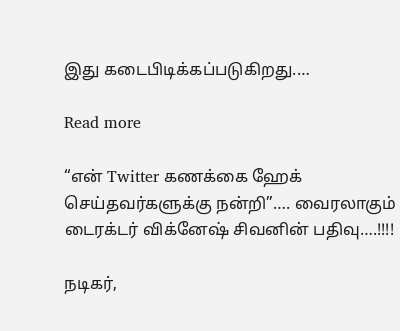இது கடைபிடிக்கப்படுகிறது.…

Read more

“என் Twitter கணக்கை ஹேக் செய்தவர்களுக்கு நன்றி”…. வைரலாகும் டைரக்டர் விக்னேஷ் சிவனின் பதிவு….!!!!

நடிகர்,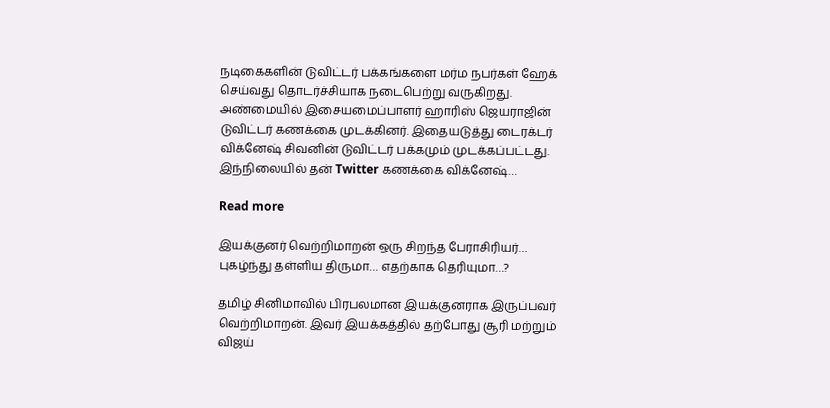நடிகைகளின் டுவிட்டர் பக்கங்களை மர்ம நபர்கள் ஹேக் செய்வது தொடர்ச்சியாக நடைபெற்று வருகிறது. அண்மையில் இசையமைப்பாளர் ஹாரிஸ் ஜெயராஜின் டுவிட்டர் கணக்கை முடக்கினர். இதையடுத்து டைரக்டர் விக்னேஷ் சிவனின் டுவிட்டர் பக்கமும் முடக்கப்பட்டது. இந்நிலையில் தன் Twitter கணக்கை விக்னேஷ்…

Read more

இயக்குனர் வெற்றிமாறன் ஒரு சிறந்த பேராசிரியர்… புகழ்ந்து தள்ளிய திருமா… எதற்காக தெரியுமா…?

தமிழ் சினிமாவில் பிரபலமான இயக்குனராக இருப்பவர் வெற்றிமாறன். இவர் இயக்கத்தில் தற்போது சூரி மற்றும் விஜய்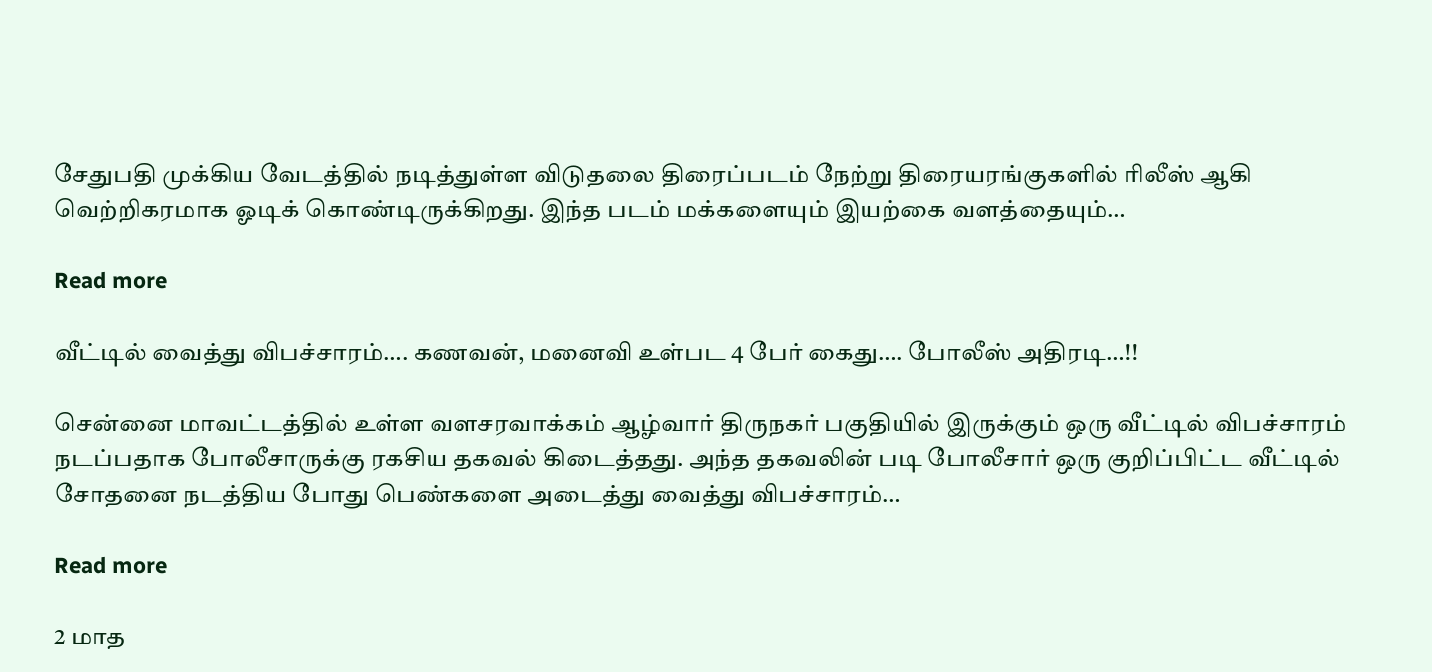சேதுபதி முக்கிய வேடத்தில் நடித்துள்ள விடுதலை திரைப்படம் நேற்று திரையரங்குகளில் ரிலீஸ் ஆகி வெற்றிகரமாக ஓடிக் கொண்டிருக்கிறது. இந்த படம் மக்களையும் இயற்கை வளத்தையும்…

Read more

வீட்டில் வைத்து விபச்சாரம்…. கணவன், மனைவி உள்பட 4 பேர் கைது…. போலீஸ் அதிரடி…!!

சென்னை மாவட்டத்தில் உள்ள வளசரவாக்கம் ஆழ்வார் திருநகர் பகுதியில் இருக்கும் ஒரு வீட்டில் விபச்சாரம் நடப்பதாக போலீசாருக்கு ரகசிய தகவல் கிடைத்தது. அந்த தகவலின் படி போலீசார் ஒரு குறிப்பிட்ட வீட்டில் சோதனை நடத்திய போது பெண்களை அடைத்து வைத்து விபச்சாரம்…

Read more

2 மாத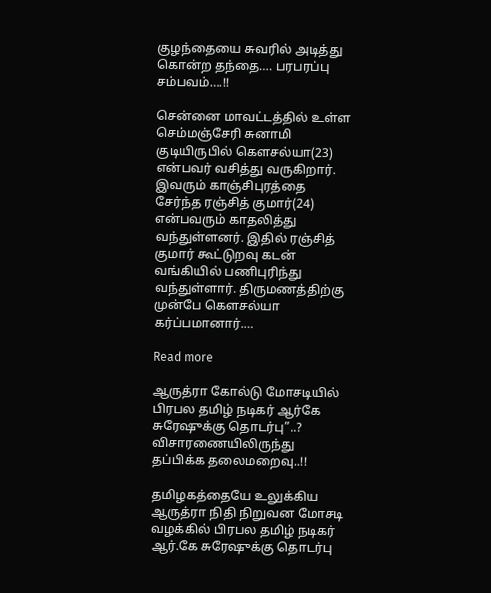குழந்தையை சுவரில் அடித்து கொன்ற தந்தை…. பரபரப்பு சம்பவம்….!!

சென்னை மாவட்டத்தில் உள்ள செம்மஞ்சேரி சுனாமி குடியிருபில் கௌசல்யா(23) என்பவர் வசித்து வருகிறார். இவரும் காஞ்சிபுரத்தை சேர்ந்த ரஞ்சித் குமார்(24) என்பவரும் காதலித்து வந்துள்ளனர். இதில் ரஞ்சித் குமார் கூட்டுறவு கடன் வங்கியில் பணிபுரிந்து வந்துள்ளார். திருமணத்திற்கு முன்பே கௌசல்யா கர்ப்பமானார்.…

Read more

ஆருத்ரா கோல்டு மோசடியில் பிரபல தமிழ் நடிகர் ஆர்கே சுரேஷுக்கு தொடர்பு”..? விசாரணையிலிருந்து தப்பிக்க தலைமறைவு..!!

தமிழகத்தையே உலுக்கிய ஆருத்ரா நிதி நிறுவன மோசடி வழக்கில் பிரபல தமிழ் நடிகர் ஆர்.கே சுரேஷுக்கு தொடர்பு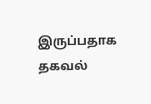இருப்பதாக தகவல்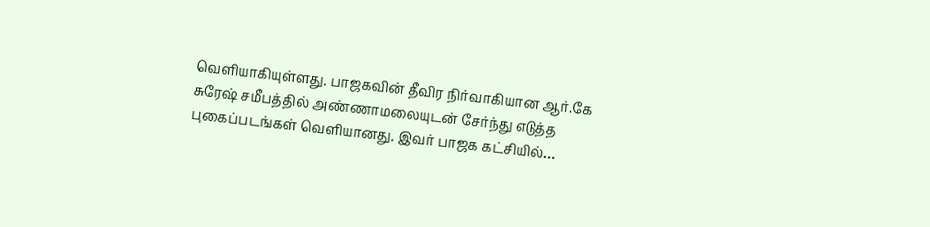வெளியாகியுள்ளது. பாஜகவின் தீவிர நிர்வாகியான ஆர்.கே சுரேஷ் சமீபத்தில் அண்ணாமலையுடன் சேர்ந்து எடுத்த புகைப்படங்கள் வெளியானது. இவர் பாஜக கட்சியில்…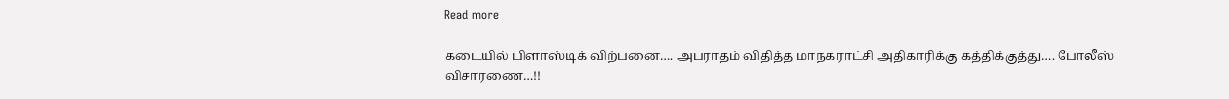Read more

கடையில் பிளாஸ்டிக் விற்பனை…. அபராதம் விதித்த மாநகராட்சி அதிகாரிக்கு கத்திக்குத்து…. போலீஸ் விசாரணை…!!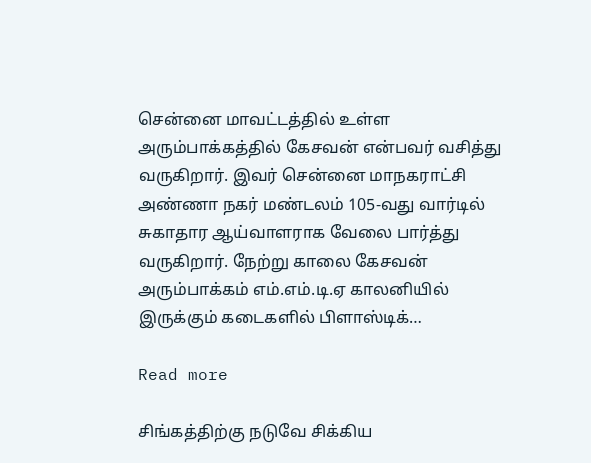சென்னை மாவட்டத்தில் உள்ள அரும்பாக்கத்தில் கேசவன் என்பவர் வசித்து வருகிறார். இவர் சென்னை மாநகராட்சி அண்ணா நகர் மண்டலம் 105-வது வார்டில் சுகாதார ஆய்வாளராக வேலை பார்த்து வருகிறார். நேற்று காலை கேசவன் அரும்பாக்கம் எம்.எம்.டி.ஏ காலனியில் இருக்கும் கடைகளில் பிளாஸ்டிக்…

Read more

சிங்கத்திற்கு நடுவே சிக்கிய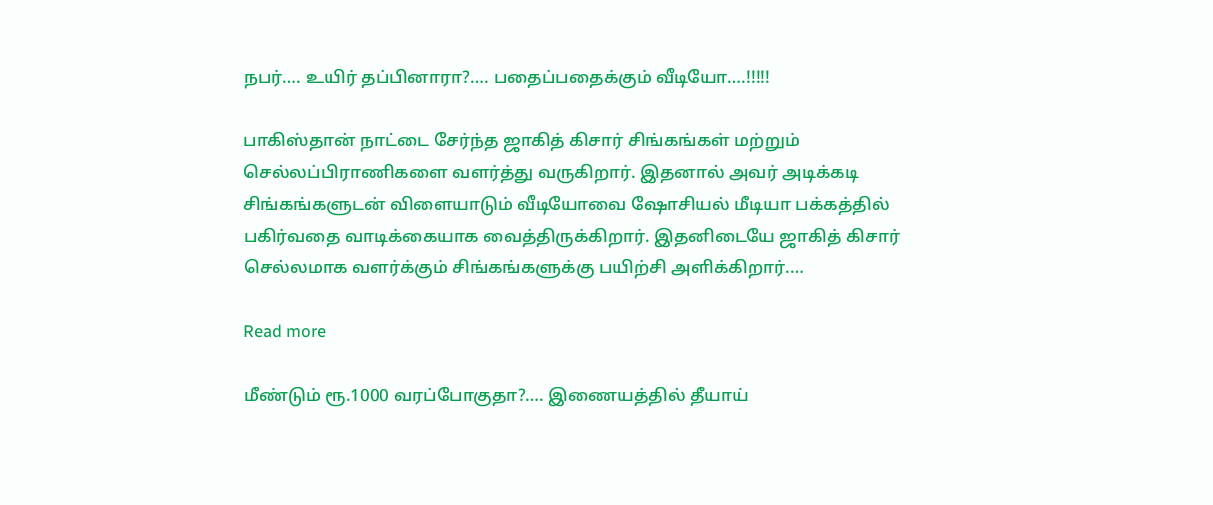நபர்…. உயிர் தப்பினாரா?…. பதைப்பதைக்கும் வீடியோ….!!!!!

பாகிஸ்தான் நாட்டை சேர்ந்த ஜாகித் கிசார் சிங்கங்கள் மற்றும் செல்லப்பிராணிகளை வளர்த்து வருகிறார். இதனால் அவர் அடிக்கடி சிங்கங்களுடன் விளையாடும் வீடியோவை ஷோசியல் மீடியா பக்கத்தில் பகிர்வதை வாடிக்கையாக வைத்திருக்கிறார். இதனிடையே ஜாகித் கிசார் செல்லமாக வளர்க்கும் சிங்கங்களுக்கு பயிற்சி அளிக்கிறார்.…

Read more

மீண்டும் ரூ.1000 வரப்போகுதா?…. இணையத்தில் தீயாய்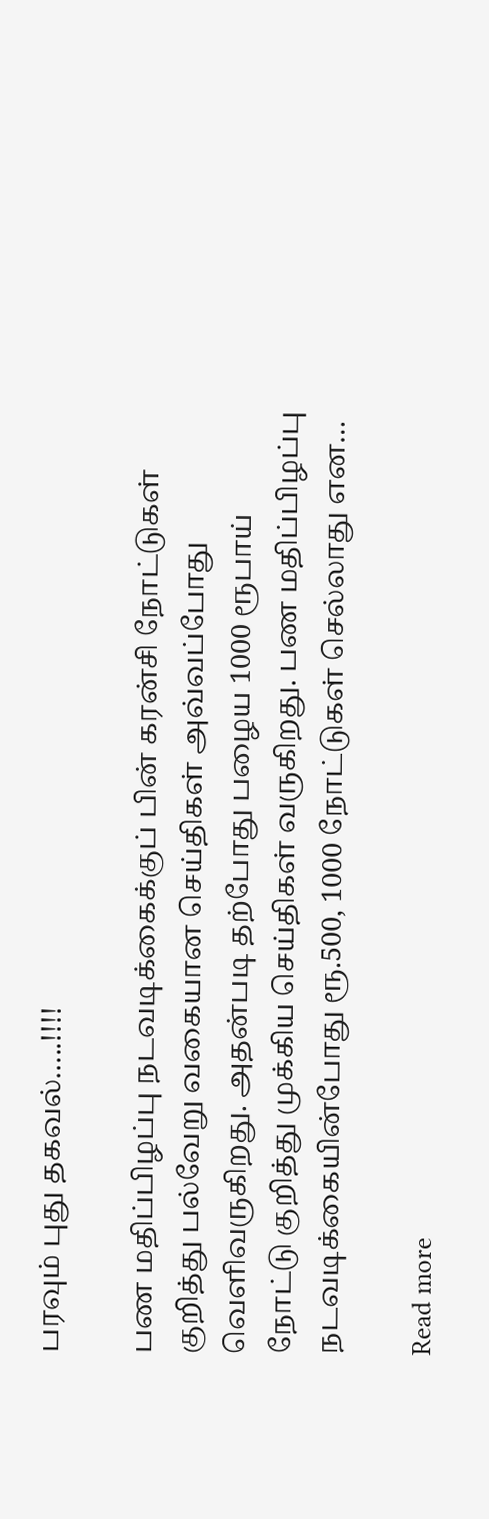பரவும் புது தகவல்…..!!!!

பண மதிப்பிழப்பு நடவடிக்கைக்குப் பின் கரன்சி நோட்டுகள் குறித்து பல்வேறு வகையான செய்திகள் அவ்வப்போது வெளிவருகிறது. அதன்படி தற்போது பழைய 1000 ரூபாய் நோட்டு குறித்து முக்கிய செய்திகள் வருகிறது. பண மதிப்பிழப்பு நடவடிக்கையின்போது ரூ.500, 1000 நோட்டுகள் செல்லாது என…

Read more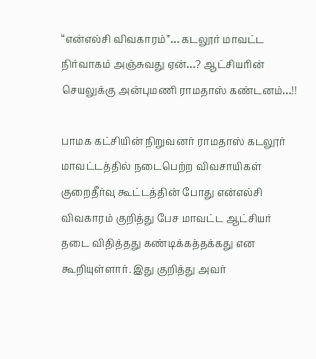“என்எல்சி விவகாரம்”… கடலூர் மாவட்ட நிர்வாகம் அஞ்சுவது ஏன்…? ஆட்சியரின் செயலுக்கு அன்புமணி ராமதாஸ் கண்டனம்…!!

பாமக கட்சியின் நிறுவனர் ராமதாஸ் கடலூர் மாவட்டத்தில் நடைபெற்ற விவசாயிகள் குறைதீர்வு கூட்டத்தின் போது என்எல்சி விவகாரம் குறித்து பேச மாவட்ட ஆட்சியர் தடை விதித்தது கண்டிக்கத்தக்கது என கூறியுள்ளார். இது குறித்து அவர்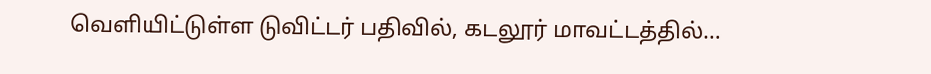வெளியிட்டுள்ள டுவிட்டர் பதிவில், கடலூர் மாவட்டத்தில்…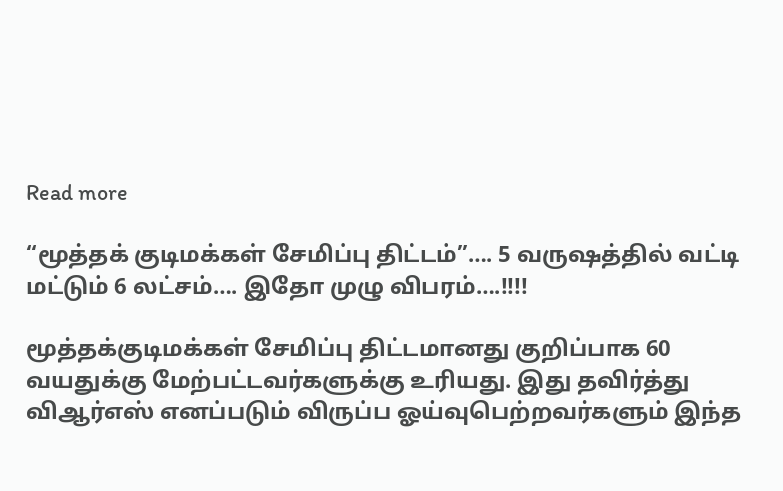Read more

“மூத்தக் குடிமக்கள் சேமிப்பு திட்டம்”…. 5 வருஷத்தில் வட்டி மட்டும் 6 லட்சம்…. இதோ முழு விபரம்….!!!!

மூத்தக்குடிமக்கள் சேமிப்பு திட்டமானது குறிப்பாக 60 வயதுக்கு மேற்பட்டவர்களுக்கு உரியது. இது தவிர்த்து விஆர்எஸ் எனப்படும் விருப்ப ஓய்வுபெற்றவர்களும் இந்த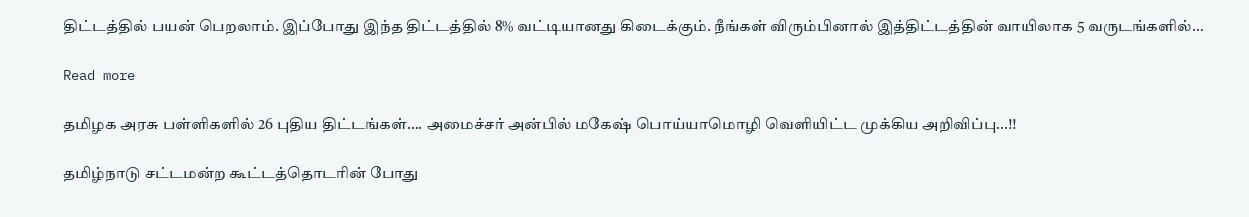திட்டத்தில் பயன் பெறலாம். இப்போது இந்த திட்டத்தில் 8% வட்டியானது கிடைக்கும். நீங்கள் விரும்பினால் இத்திட்டத்தின் வாயிலாக 5 வருடங்களில்…

Read more

தமிழக அரசு பள்ளிகளில் 26 புதிய திட்டங்கள்…. அமைச்சர் அன்பில் மகேஷ் பொய்யாமொழி வெளியிட்ட முக்கிய அறிவிப்பு…!!

தமிழ்நாடு சட்டமன்ற கூட்டத்தொடரின் போது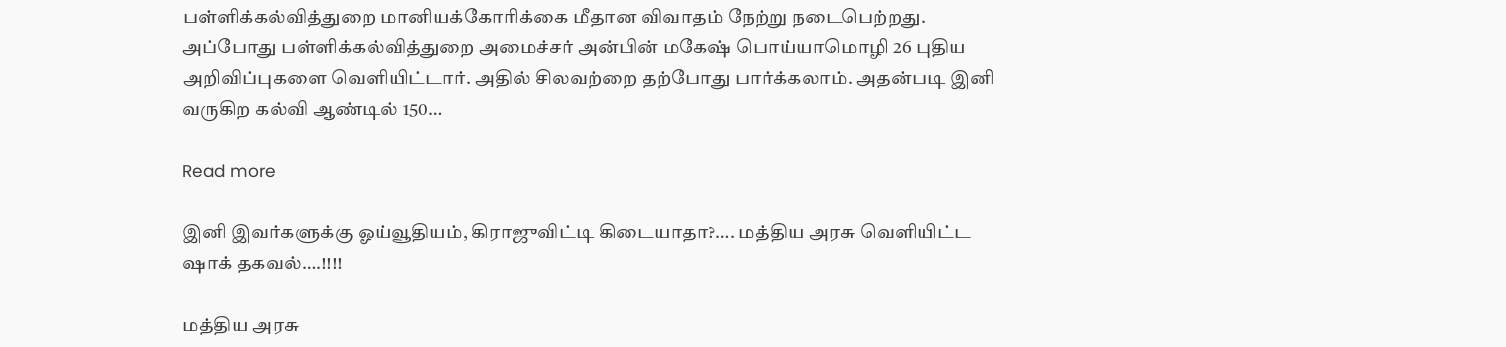பள்ளிக்கல்வித்துறை மானியக்கோரிக்கை மீதான விவாதம் நேற்று நடைபெற்றது. அப்போது பள்ளிக்கல்வித்துறை அமைச்சர் அன்பின் மகேஷ் பொய்யாமொழி 26 புதிய அறிவிப்புகளை வெளியிட்டார். அதில் சிலவற்றை தற்போது பார்க்கலாம். அதன்படி இனி வருகிற கல்வி ஆண்டில் 150…

Read more

இனி இவர்களுக்கு ஓய்வூதியம், கிராஜுவிட்டி கிடையாதா?…. மத்திய அரசு வெளியிட்ட ஷாக் தகவல்….!!!!

மத்திய அரசு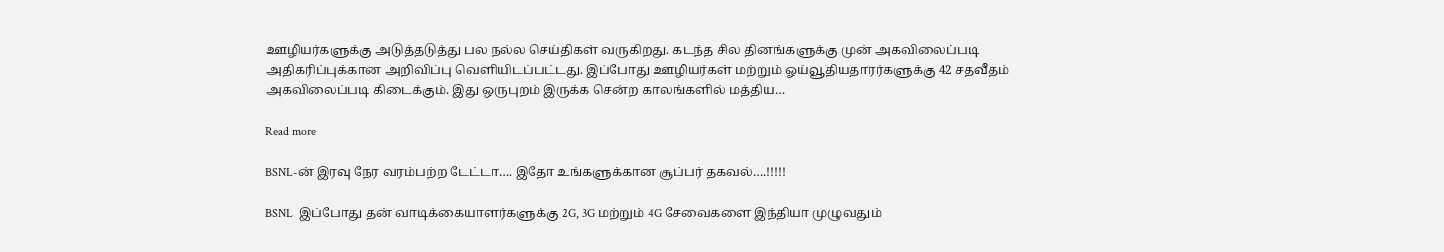ஊழியர்களுக்கு அடுத்தடுத்து பல நல்ல செய்திகள் வருகிறது. கடந்த சில தினங்களுக்கு முன் அகவிலைப்படி அதிகரிப்புக்கான அறிவிப்பு வெளியிடப்பட்டது. இப்போது ஊழியர்கள் மற்றும் ஓய்வூதியதாரர்களுக்கு 42 சதவீதம் அகவிலைப்படி கிடைக்கும். இது ஒருபுறம் இருக்க சென்ற காலங்களில் மத்திய…

Read more

BSNL-ன் இரவு நேர வரம்பற்ற டேட்டா…. இதோ உங்களுக்கான சூப்பர் தகவல்….!!!!!

BSNL  இப்போது தன் வாடிக்கையாளர்களுக்கு 2G, 3G மற்றும் 4G சேவைகளை இந்தியா முழுவதும்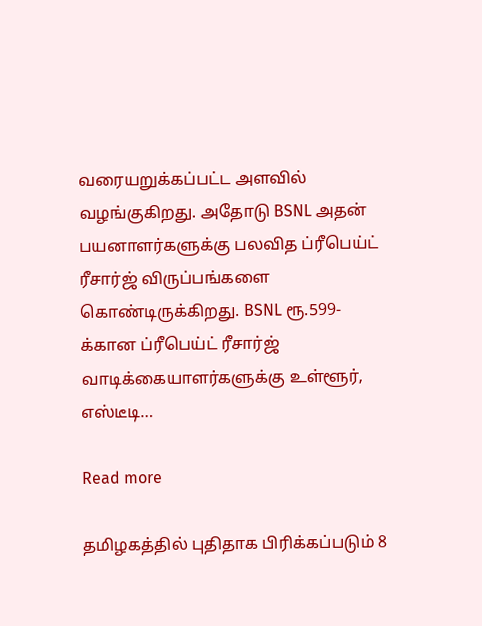வரையறுக்கப்பட்ட அளவில் வழங்குகிறது. அதோடு BSNL அதன் பயனாளர்களுக்கு பலவித ப்ரீபெய்ட் ரீசார்ஜ் விருப்பங்களை கொண்டிருக்கிறது. BSNL ரூ.599-க்கான ப்ரீபெய்ட் ரீசார்ஜ் வாடிக்கையாளர்களுக்கு உள்ளூர், எஸ்டீடி…

Read more

தமிழகத்தில் புதிதாக பிரிக்கப்படும் 8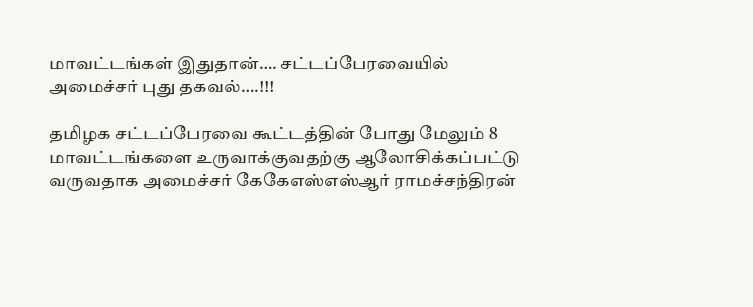மாவட்டங்கள் இதுதான்…. சட்டப்பேரவையில் அமைச்சர் புது தகவல்….!!!

தமிழக சட்டப்பேரவை கூட்டத்தின் போது மேலும் 8 மாவட்டங்களை உருவாக்குவதற்கு ஆலோசிக்கப்பட்டு வருவதாக அமைச்சர் கேகேஎஸ்எஸ்ஆர் ராமச்சந்திரன்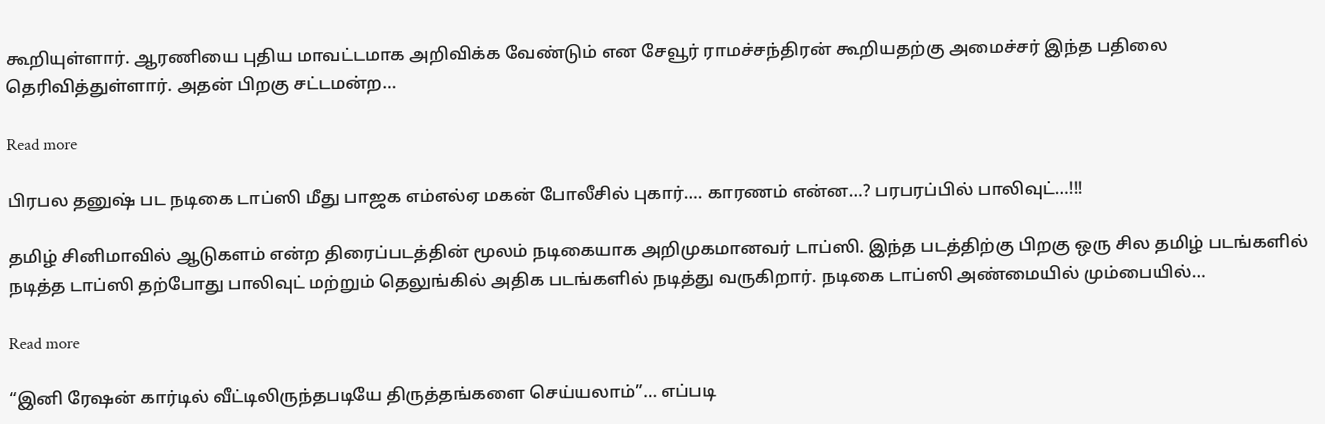கூறியுள்ளார். ஆரணியை புதிய மாவட்டமாக அறிவிக்க வேண்டும் என சேவூர் ராமச்சந்திரன் கூறியதற்கு அமைச்சர் இந்த பதிலை தெரிவித்துள்ளார். அதன் பிறகு சட்டமன்ற…

Read more

பிரபல தனுஷ் பட நடிகை டாப்ஸி மீது பாஜக எம்எல்ஏ மகன் போலீசில் புகார்…. காரணம் என்ன…? பரபரப்பில் பாலிவுட்…!!!

தமிழ் சினிமாவில் ஆடுகளம் என்ற திரைப்படத்தின் மூலம் நடிகையாக அறிமுகமானவர் டாப்ஸி. இந்த படத்திற்கு பிறகு ஒரு சில தமிழ் படங்களில் நடித்த டாப்ஸி தற்போது பாலிவுட் மற்றும் தெலுங்கில் அதிக படங்களில் நடித்து வருகிறார். நடிகை டாப்ஸி அண்மையில் மும்பையில்…

Read more

“இனி ரேஷன் கார்டில் வீட்டிலிருந்தபடியே திருத்தங்களை செய்யலாம்”… எப்படி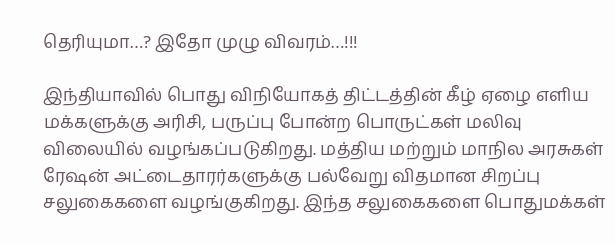தெரியுமா…? இதோ முழு விவரம்…!!!

இந்தியாவில் பொது விநியோகத் திட்டத்தின் கீழ் ஏழை எளிய மக்களுக்கு அரிசி, பருப்பு போன்ற பொருட்கள் மலிவு விலையில் வழங்கப்படுகிறது. மத்திய மற்றும் மாநில அரசுகள் ரேஷன் அட்டைதாரர்களுக்கு பல்வேறு விதமான சிறப்பு சலுகைகளை வழங்குகிறது. இந்த சலுகைகளை பொதுமக்கள்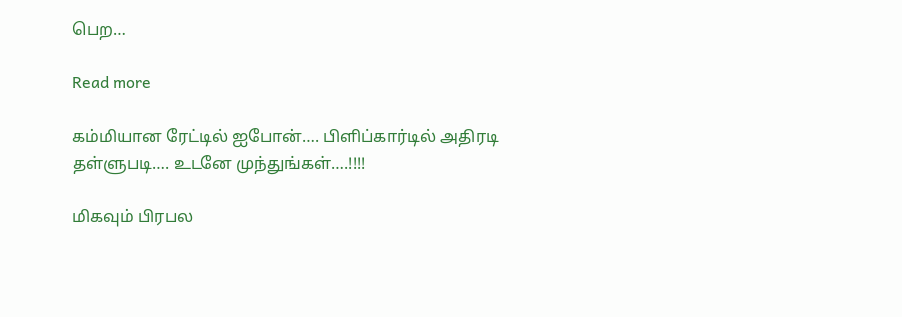பெற…

Read more

கம்மியான ரேட்டில் ஐபோன்…. பிளிப்கார்டில் அதிரடி தள்ளுபடி…. உடனே முந்துங்கள்….!!!!

மிகவும் பிரபல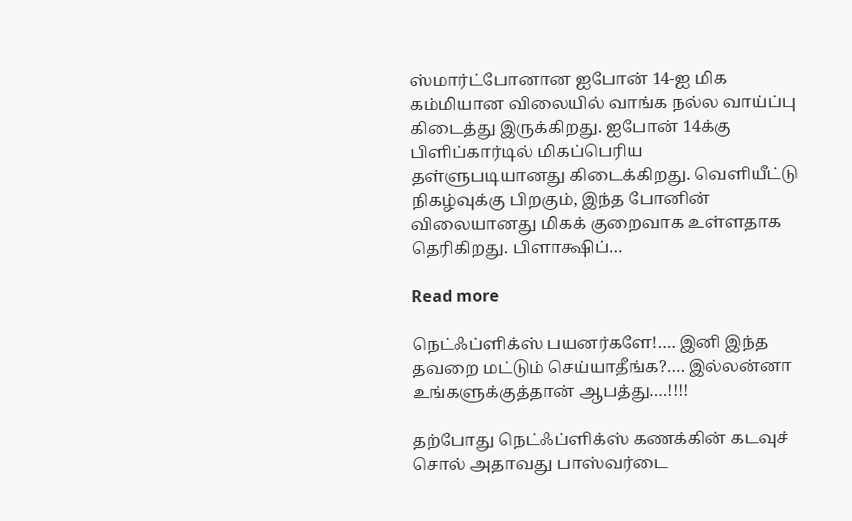ஸ்மார்ட்போனான ஐபோன் 14-ஐ மிக கம்மியான விலையில் வாங்க நல்ல வாய்ப்பு கிடைத்து இருக்கிறது. ஐபோன் 14க்கு பிளிப்கார்டில் மிகப்பெரிய தள்ளுபடியானது கிடைக்கிறது. வெளியீட்டு நிகழ்வுக்கு பிறகும், இந்த போனின் விலையானது மிகக் குறைவாக உள்ளதாக தெரிகிறது. பிளாக்ஷிப்…

Read more

நெட்ஃப்ளிக்ஸ் பயனர்களே!…. இனி இந்த தவறை மட்டும் செய்யாதீங்க?…. இல்லன்னா உங்களுக்குத்தான் ஆபத்து….!!!!

தற்போது நெட்ஃப்ளிக்ஸ் கணக்கின் கடவுச் சொல் அதாவது பாஸ்வர்டை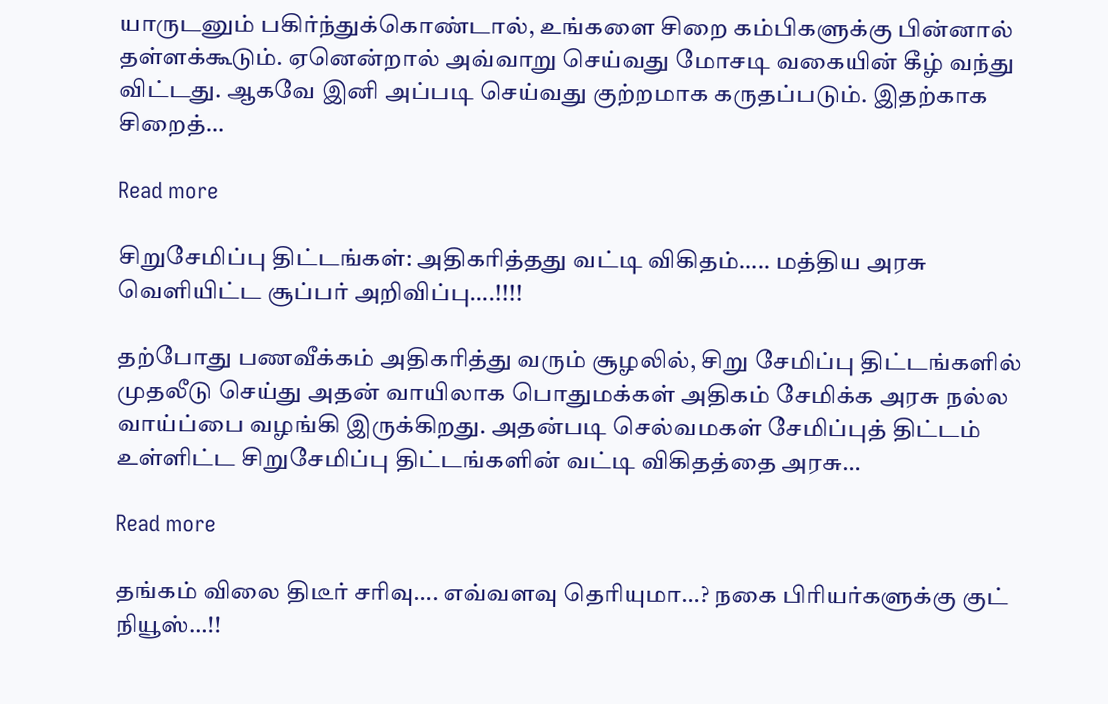யாருடனும் பகிர்ந்துக்கொண்டால், உங்களை சிறை கம்பிகளுக்கு பின்னால் தள்ளக்கூடும். ஏனென்றால் அவ்வாறு செய்வது மோசடி வகையின் கீழ் வந்து விட்டது. ஆகவே இனி அப்படி செய்வது குற்றமாக கருதப்படும். இதற்காக சிறைத்…

Read more

சிறுசேமிப்பு திட்டங்கள்: அதிகரித்தது வட்டி விகிதம்….. மத்திய அரசு வெளியிட்ட சூப்பர் அறிவிப்பு….!!!!

தற்போது பணவீக்கம் அதிகரித்து வரும் சூழலில், சிறு சேமிப்பு திட்டங்களில் முதலீடு செய்து அதன் வாயிலாக பொதுமக்கள் அதிகம் சேமிக்க அரசு நல்ல வாய்ப்பை வழங்கி இருக்கிறது. அதன்படி செல்வமகள் சேமிப்புத் திட்டம் உள்ளிட்ட சிறுசேமிப்பு திட்டங்களின் வட்டி விகிதத்தை அரசு…

Read more

தங்கம் விலை திடீர் சரிவு…. எவ்வளவு தெரியுமா…? நகை பிரியர்களுக்கு குட் நியூஸ்…!!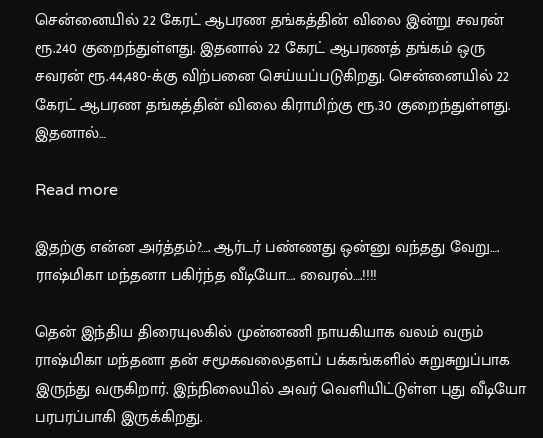சென்னையில் 22 கேரட் ஆபரண தங்கத்தின் விலை இன்று சவரன் ரூ.240 குறைந்துள்ளது. இதனால் 22 கேரட் ஆபரணத் தங்கம் ஒரு சவரன் ரூ.44,480-க்கு விற்பனை செய்யப்படுகிறது. சென்னையில் 22 கேரட் ஆபரண தங்கத்தின் விலை கிராமிற்கு ரூ.30 குறைந்துள்ளது. இதனால்…

Read more

இதற்கு என்ன அர்த்தம்?…. ஆர்டர் பண்ணது ஒன்னு வந்தது வேறு…. ராஷ்மிகா மந்தனா பகிர்ந்த வீடியோ…. வைரல்….!!!!

தென் இந்திய திரையுலகில் முன்னணி நாயகியாக வலம் வரும் ராஷ்மிகா மந்தனா தன் சமூகவலைதளப் பக்கங்களில் சுறுசுறுப்பாக இருந்து வருகிறார். இந்நிலையில் அவர் வெளியிட்டுள்ள புது வீடியோ பரபரப்பாகி இருக்கிறது.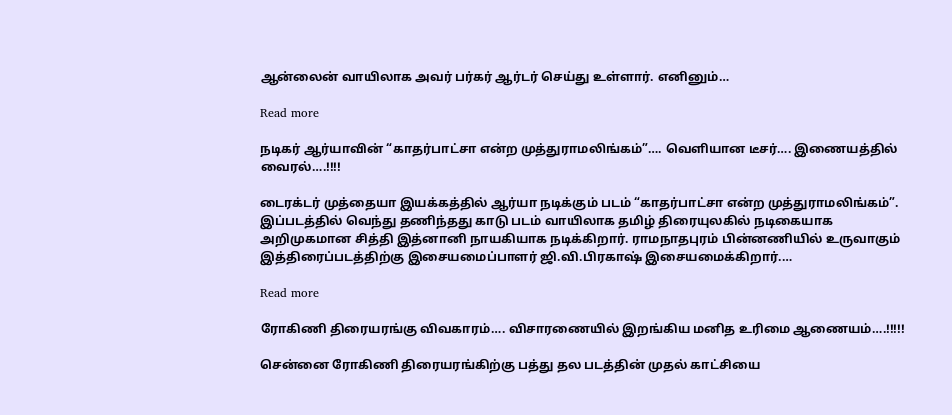ஆன்லைன் வாயிலாக அவர் பர்கர் ஆர்டர் செய்து உள்ளார். எனினும்…

Read more

நடிகர் ஆர்யாவின் “காதர்பாட்சா என்ற முத்துராமலிங்கம்”…. வெளியான டீசர்…. இணையத்தில் வைரல்….!!!!

டைரக்டர் முத்தையா இயக்கத்தில் ஆர்யா நடிக்கும் படம் “காதர்பாட்சா என்ற முத்துராமலிங்கம்”. இப்படத்தில் வெந்து தணிந்தது காடு படம் வாயிலாக தமிழ் திரையுலகில் நடிகையாக அறிமுகமான சித்தி இத்னானி நாயகியாக நடிக்கிறார். ராமநாதபுரம் பின்னணியில் உருவாகும் இத்திரைப்படத்திற்கு இசையமைப்பாளர் ஜி.வி.பிரகாஷ் இசையமைக்கிறார்.…

Read more

ரோகிணி திரையரங்கு விவகாரம்…. விசாரணையில் இறங்கிய மனித உரிமை ஆணையம்….!!!!!

சென்னை ரோகிணி திரையரங்கிற்கு பத்து தல படத்தின் முதல் காட்சியை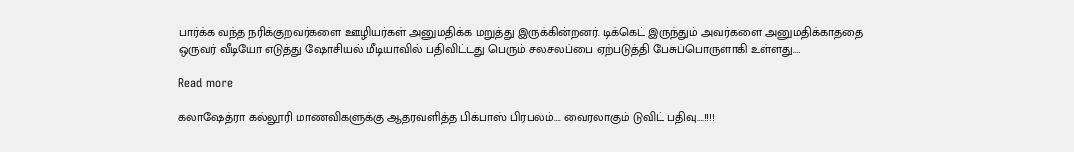பார்க்க வந்த நரிக்குறவர்களை ஊழியர்கள் அனுமதிக்க மறுத்து இருக்கின்றனர். டிக்கெட் இருந்தும் அவர்களை அனுமதிக்காததை ஒருவர் வீடியோ எடுத்து ஷோசியல் மீடியாவில் பதிவிட்டது பெரும் சலசலப்பை ஏற்படுத்தி பேசுப்பொருளாகி உள்ளது.…

Read more

கலாஷேத்ரா கல்லூரி மாணவிகளுக்கு ஆதரவளித்த பிக்பாஸ் பிரபலம்…. வைரலாகும் டுவிட் பதிவு….!!!!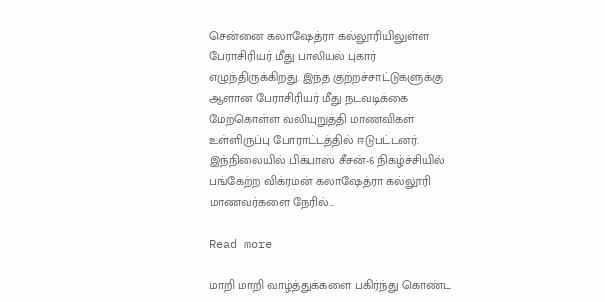சென்னை கலாஷேத்ரா கல்லூரியிலுள்ள பேராசிரியர் மீது பாலியல் புகார் எழுந்திருக்கிறது. இந்த குற்றச்சாட்டுகளுக்கு ஆளான பேராசிரியர் மீது நடவடிக்கை மேற்கொள்ள வலியுறுத்தி மாணவிகள் உள்ளிருப்பு போராட்டத்தில் ஈடுபட்டனர். இந்நிலையில் பிக்பாஸ் சீசன்-6 நிகழ்ச்சியில் பங்கேற்ற விக்ரமன் கலாஷேத்ரா கல்லூரி மாணவர்களை நேரில்…

Read more

மாறி மாறி வாழ்த்துக்களை பகிர்ந்து கொண்ட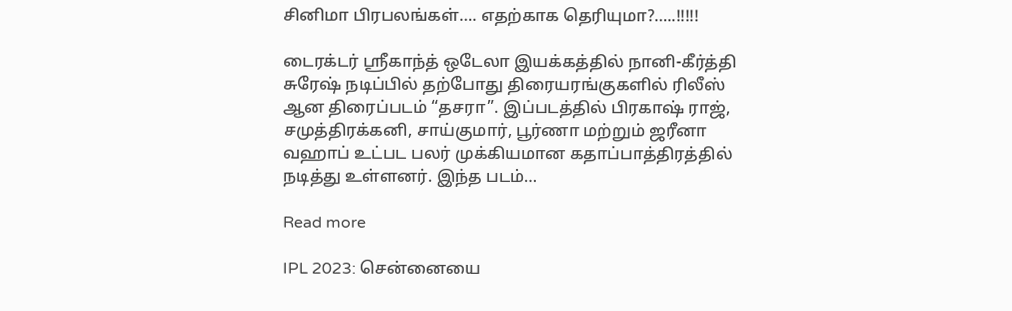சினிமா பிரபலங்கள்…. எதற்காக தெரியுமா?…..!!!!!

டைரக்டர் ஸ்ரீகாந்த் ஒடேலா இயக்கத்தில் நானி-கீர்த்தி சுரேஷ் நடிப்பில் தற்போது திரையரங்குகளில் ரிலீஸ் ஆன திரைப்படம் “தசரா”. இப்படத்தில் பிரகாஷ் ராஜ், சமுத்திரக்கனி, சாய்குமார், பூர்ணா மற்றும் ஜரீனா வஹாப் உட்பட பலர் முக்கியமான கதாப்பாத்திரத்தில் நடித்து உள்ளனர். இந்த படம்…

Read more

IPL 2023: சென்னையை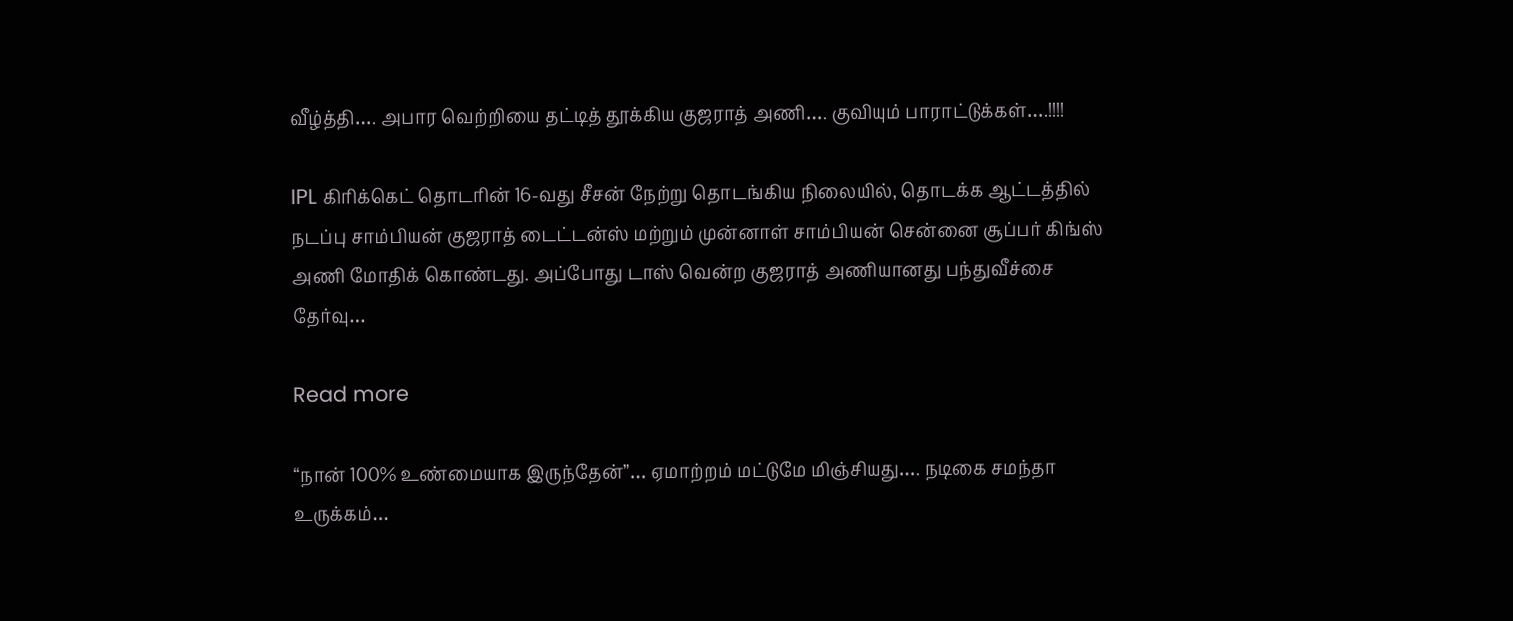வீழ்த்தி…. அபார வெற்றியை தட்டித் தூக்கிய குஜராத் அணி…. குவியும் பாராட்டுக்கள்….!!!!

IPL கிரிக்கெட் தொடரின் 16-வது சீசன் நேற்று தொடங்கிய நிலையில், தொடக்க ஆட்டத்தில் நடப்பு சாம்பியன் குஜராத் டைட்டன்ஸ் மற்றும் முன்னாள் சாம்பியன் சென்னை சூப்பர் கிங்ஸ் அணி மோதிக் கொண்டது. அப்போது டாஸ் வென்ற குஜராத் அணியானது பந்துவீச்சை தேர்வு…

Read more

“நான் 100% உண்மையாக இருந்தேன்”… ஏமாற்றம் மட்டுமே மிஞ்சியது…. நடிகை சமந்தா உருக்கம்…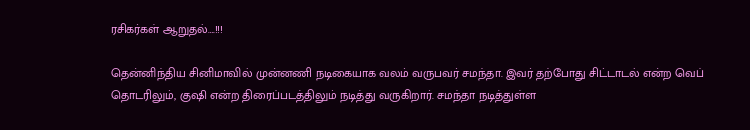ரசிகர்கள் ஆறுதல்….!!!

தென்னிந்திய சினிமாவில் முன்னணி நடிகையாக வலம் வருபவர் சமந்தா. இவர் தற்போது சிட்டாடல் என்ற வெப் தொடரிலும், குஷி என்ற திரைப்படத்திலும் நடித்து வருகிறார். சமந்தா நடித்துள்ள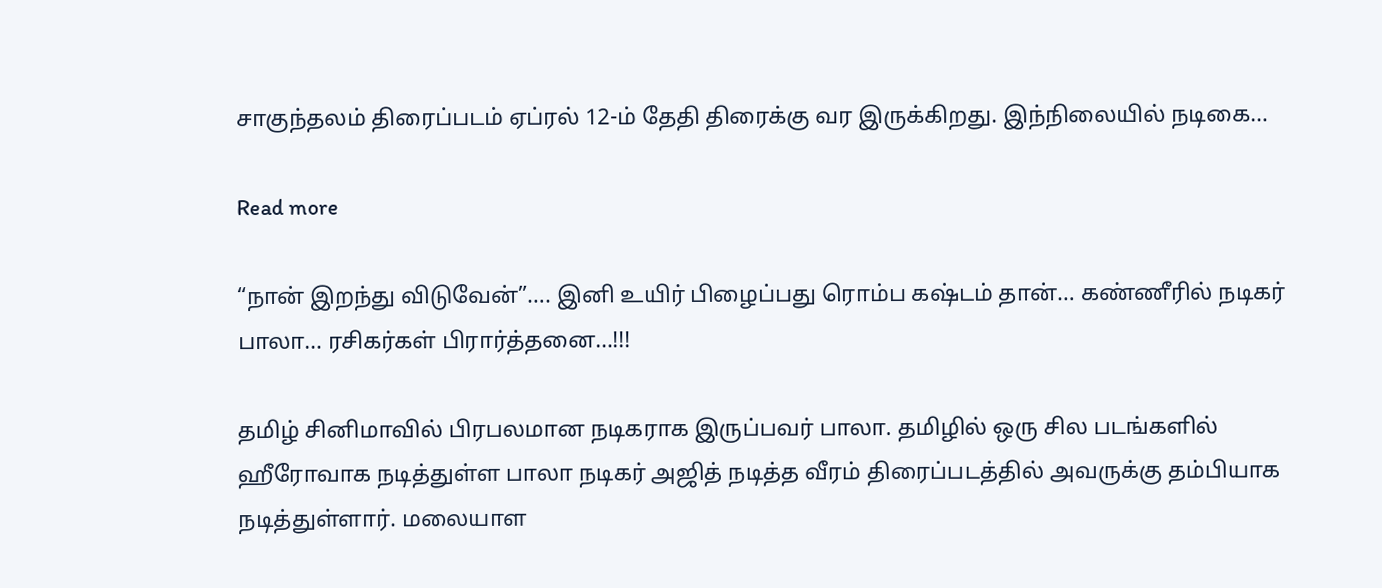சாகுந்தலம் திரைப்படம் ஏப்ரல் 12-ம் தேதி திரைக்கு வர இருக்கிறது. இந்நிலையில் நடிகை…

Read more

“நான் இறந்து விடுவேன்”…. இனி உயிர் பிழைப்பது ரொம்ப கஷ்டம் தான்… கண்ணீரில் நடிகர் பாலா… ரசிகர்கள் பிரார்த்தனை…!!!

தமிழ் சினிமாவில் பிரபலமான நடிகராக இருப்பவர் பாலா. தமிழில் ஒரு சில படங்களில் ஹீரோவாக நடித்துள்ள பாலா நடிகர் அஜித் நடித்த வீரம் திரைப்படத்தில் அவருக்கு தம்பியாக நடித்துள்ளார். மலையாள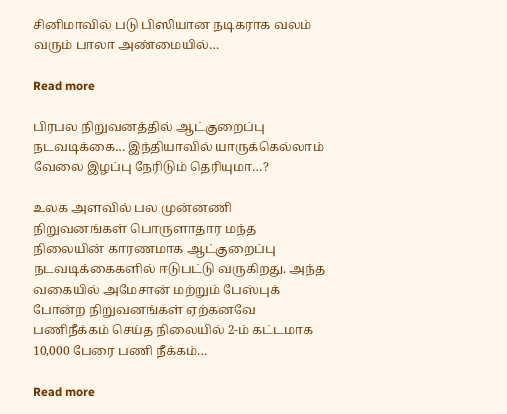சினிமாவில் படு பிஸியான நடிகராக வலம் வரும் பாலா அண்மையில்…

Read more

பிரபல நிறுவனத்தில் ஆட்குறைப்பு நடவடிக்கை… இந்தியாவில் யாருக்கெல்லாம் வேலை இழப்பு நேரிடும் தெரியுமா…?

உலக அளவில் பல முன்னணி நிறுவனங்கள் பொருளாதார மந்த நிலையின் காரணமாக ஆட்குறைப்பு நடவடிக்கைகளில் ஈடுபட்டு வருகிறது. அந்த வகையில் அமேசான் மற்றும் பேஸ்புக் போன்ற நிறுவனங்கள் ஏற்கனவே பணிநீக்கம் செய்த நிலையில் 2-ம் கட்டமாக 10,000 பேரை பணி நீக்கம்…

Read more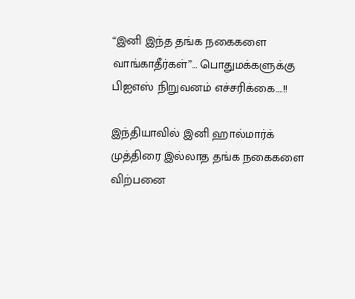“இனி இந்த தங்க நகைகளை வாங்காதீர்கள்”… பொதுமக்களுக்கு பிஐஎஸ் நிறுவனம் எச்சரிக்கை….!!

இந்தியாவில் இனி ஹால்மார்க் முத்திரை இல்லாத தங்க நகைகளை விற்பனை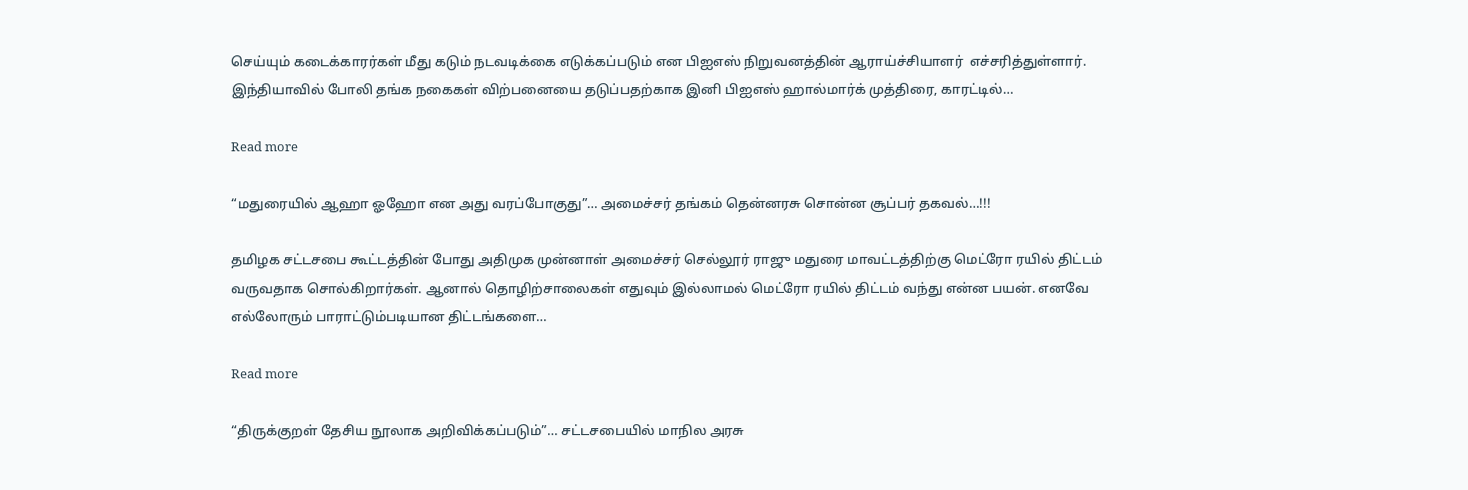செய்யும் கடைக்காரர்கள் மீது கடும் நடவடிக்கை எடுக்கப்படும் என பிஐஎஸ் நிறுவனத்தின் ஆராய்ச்சியாளர்  எச்சரித்துள்ளார். இந்தியாவில் போலி தங்க நகைகள் விற்பனையை தடுப்பதற்காக இனி பிஐஎஸ் ஹால்மார்க் முத்திரை, காரட்டில்…

Read more

“மதுரையில் ஆஹா‌ ஓஹோ என‌ அது வரப்போகுது”… அமைச்சர் தங்கம் தென்னரசு சொன்ன சூப்பர் தகவல்…!!!

தமிழக சட்டசபை கூட்டத்தின் போது அதிமுக முன்னாள் அமைச்சர் செல்லூர் ராஜு மதுரை மாவட்டத்திற்கு மெட்ரோ ரயில் திட்டம் வருவதாக சொல்கிறார்கள். ஆனால் தொழிற்சாலைகள் எதுவும் இல்லாமல் மெட்ரோ ரயில் திட்டம் வந்து என்ன பயன். எனவே எல்லோரும் பாராட்டும்படியான திட்டங்களை…

Read more

“திருக்குறள் தேசிய நூலாக அறிவிக்கப்படும்”… சட்டசபையில் மாநில அரசு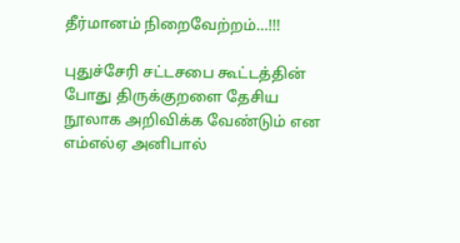தீர்மானம் நிறைவேற்றம்…!!!

புதுச்சேரி சட்டசபை கூட்டத்தின் போது திருக்குறளை தேசிய நூலாக அறிவிக்க வேண்டும் என எம்எல்ஏ அனிபால்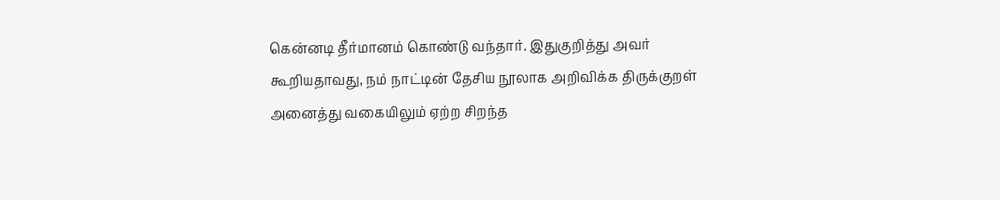கென்னடி தீர்மானம் கொண்டு வந்தார். இதுகுறித்து அவர் கூறியதாவது, நம் நாட்டின் தேசிய நூலாக அறிவிக்க திருக்குறள் அனைத்து வகையிலும் ஏற்ற சிறந்த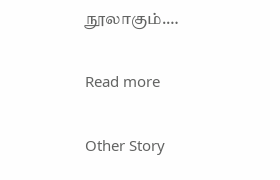நூலாகும்.…

Read more

Other Story